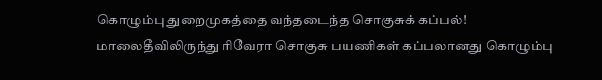கொழும்பு துறைமுகத்தை வந்தடைந்த சொகுசுக் கப்பல்!
மாலைதீவிலிருந்து ரிவேரா சொகுசு பயணிகள் கப்பலானது கொழும்பு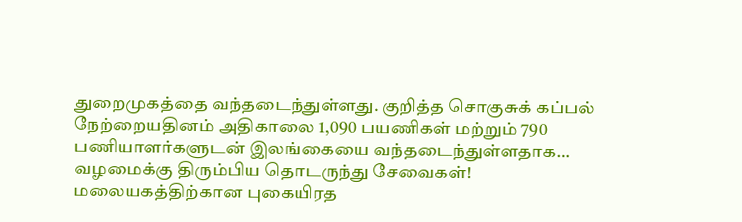துறைமுகத்தை வந்தடைந்துள்ளது. குறித்த சொகுசுக் கப்பல் நேற்றையதினம் அதிகாலை 1,090 பயணிகள் மற்றும் 790 பணியாளர்களுடன் இலங்கையை வந்தடைந்துள்ளதாக…
வழமைக்கு திரும்பிய தொடருந்து சேவைகள்!
மலையகத்திற்கான புகையிரத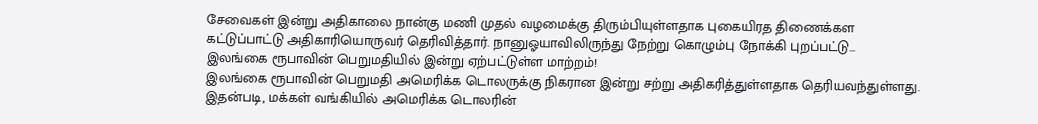சேவைகள் இன்று அதிகாலை நான்கு மணி முதல் வழமைக்கு திரும்பியுள்ளதாக புகையிரத திணைக்கள கட்டுப்பாட்டு அதிகாரியொருவர் தெரிவித்தார். நானுஓயாவிலிருந்து நேற்று கொழும்பு நோக்கி புறப்பட்டு…
இலங்கை ரூபாவின் பெறுமதியில் இன்று ஏற்பட்டுள்ள மாற்றம்!
இலங்கை ரூபாவின் பெறுமதி அமெரிக்க டொலருக்கு நிகரான இன்று சற்று அதிகரித்துள்ளதாக தெரியவந்துள்ளது. இதன்படி, மக்கள் வங்கியில் அமெரிக்க டொலரின்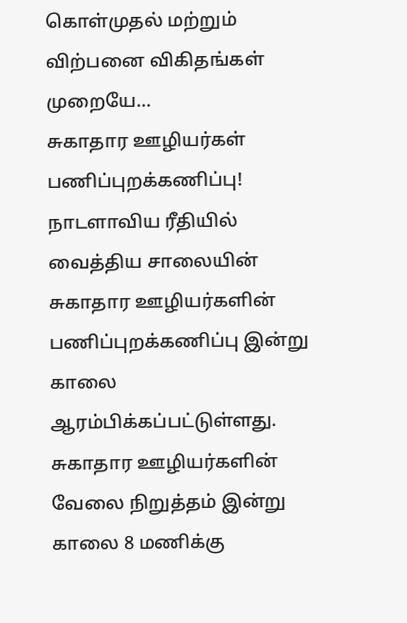கொள்முதல் மற்றும் விற்பனை விகிதங்கள் முறையே…
சுகாதார ஊழியர்கள் பணிப்புறக்கணிப்பு!
நாடளாவிய ரீதியில் வைத்திய சாலையின் சுகாதார ஊழியர்களின் பணிப்புறக்கணிப்பு இன்று காலை ஆரம்பிக்கப்பட்டுள்ளது. சுகாதார ஊழியர்களின் வேலை நிறுத்தம் இன்று காலை 8 மணிக்கு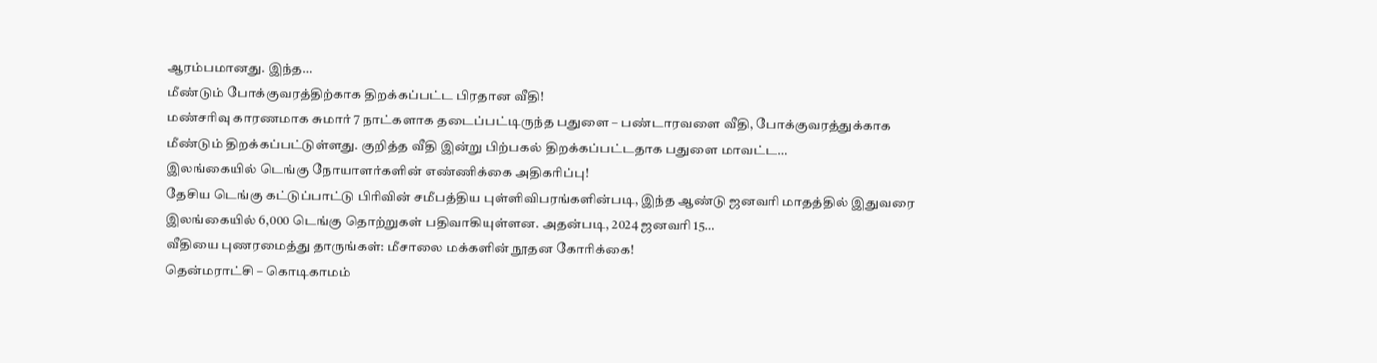ஆரம்பமானது. இந்த…
மீண்டும் போக்குவரத்திற்காக திறக்கப்பட்ட பிரதான வீதி!
மண்சரிவு காரணமாக சுமார் 7 நாட்களாக தடைப்பட்டிருந்த பதுளை – பண்டாரவளை வீதி, போக்குவரத்துக்காக மீண்டும் திறக்கப்பட்டுள்ளது. குறித்த வீதி இன்று பிற்பகல் திறக்கப்பட்டதாக பதுளை மாவட்ட…
இலங்கையில் டெங்கு நோயாளர்களின் எண்ணிக்கை அதிகரிப்பு!
தேசிய டெங்கு கட்டுப்பாட்டு பிரிவின் சமீபத்திய புள்ளிவிபரங்களின்படி, இந்த ஆண்டு ஜனவரி மாதத்தில் இதுவரை இலங்கையில் 6,000 டெங்கு தொற்றுகள் பதிவாகியுள்ளன. அதன்படி, 2024 ஜனவரி 15…
வீதியை புணரமைத்து தாருங்கள்: மீசாலை மக்களின் நூதன கோரிக்கை!
தென்மராட்சி – கொடிகாமம்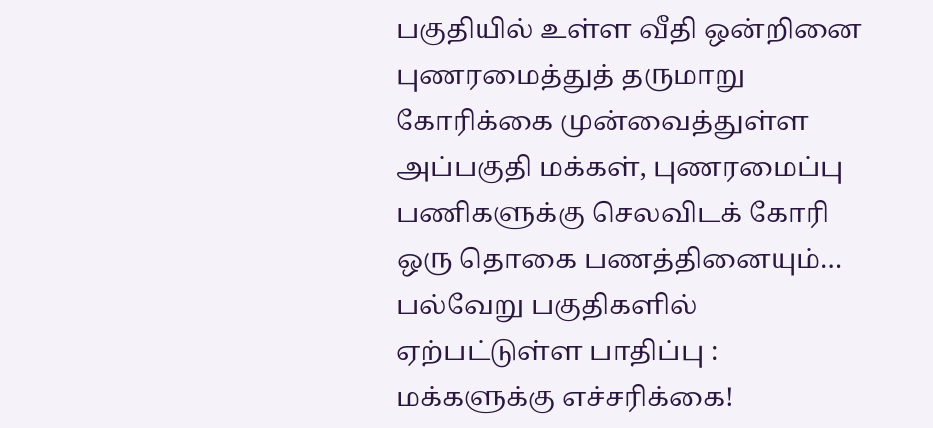பகுதியில் உள்ள வீதி ஒன்றினை புணரமைத்துத் தருமாறு கோரிக்கை முன்வைத்துள்ள அப்பகுதி மக்கள், புணரமைப்பு பணிகளுக்கு செலவிடக் கோரி ஒரு தொகை பணத்தினையும்…
பல்வேறு பகுதிகளில் ஏற்பட்டுள்ள பாதிப்பு : மக்களுக்கு எச்சரிக்கை!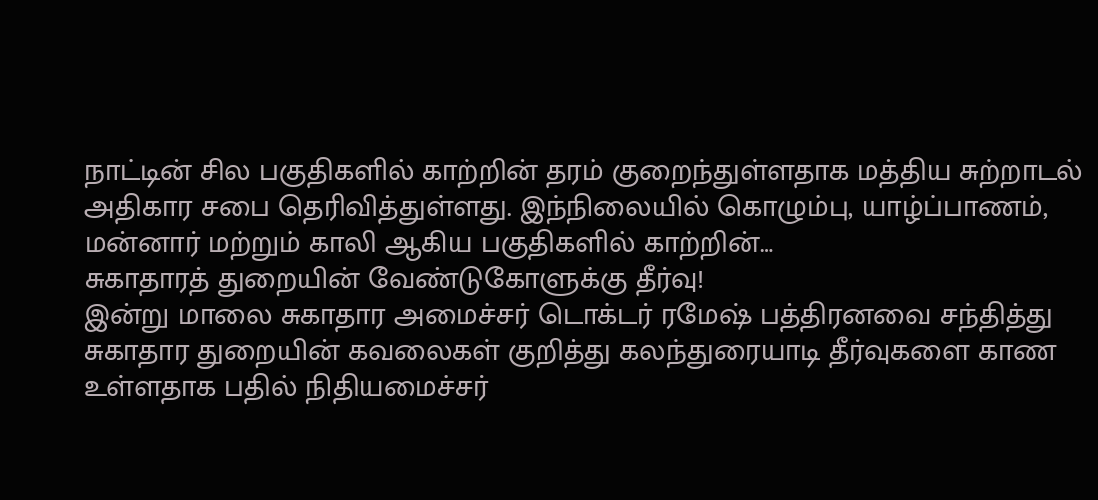நாட்டின் சில பகுதிகளில் காற்றின் தரம் குறைந்துள்ளதாக மத்திய சுற்றாடல் அதிகார சபை தெரிவித்துள்ளது. இந்நிலையில் கொழும்பு, யாழ்ப்பாணம், மன்னார் மற்றும் காலி ஆகிய பகுதிகளில் காற்றின்…
சுகாதாரத் துறையின் வேண்டுகோளுக்கு தீர்வு!
இன்று மாலை சுகாதார அமைச்சர் டொக்டர் ரமேஷ் பத்திரனவை சந்தித்து சுகாதார துறையின் கவலைகள் குறித்து கலந்துரையாடி தீர்வுகளை காண உள்ளதாக பதில் நிதியமைச்சர்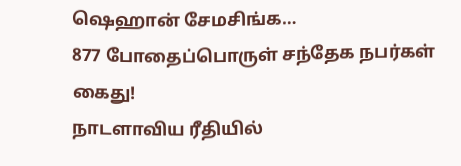ஷெஹான் சேமசிங்க…
877 போதைப்பொருள் சந்தேக நபர்கள் கைது!
நாடளாவிய ரீதியில்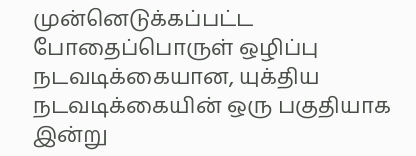முன்னெடுக்கப்பட்ட போதைப்பொருள் ஒழிப்பு நடவடிக்கையான, யுக்திய நடவடிக்கையின் ஒரு பகுதியாக இன்று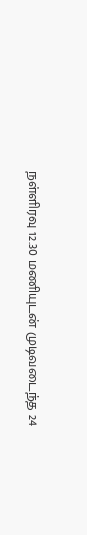நள்ளிரவு 12.30 மணியுடன் முடிவடைந்த 24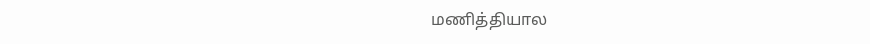மணித்தியால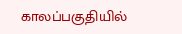காலப்பகுதியில்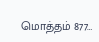மொத்தம் 877…